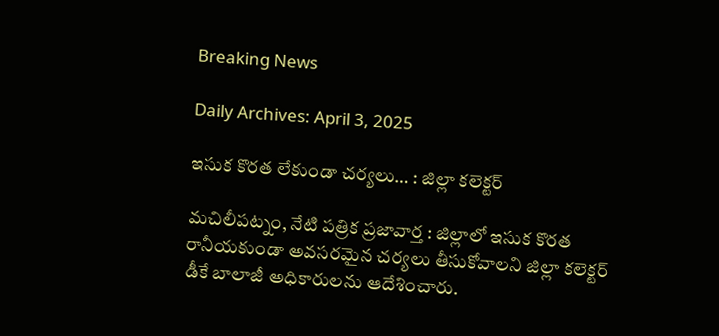Breaking News

Daily Archives: April 3, 2025

ఇసుక కొరత లేకుండా చర్యలు… : జిల్లా కలెక్టర్

మచిలీపట్నం, నేటి పత్రిక ప్రజావార్త : జిల్లాలో ఇసుక కొరత రానీయకుండా అవసరమైన చర్యలు తీసుకోవాలని జిల్లా కలెక్టర్ డీకే బాలాజీ అధికారులను ఆదేశించారు.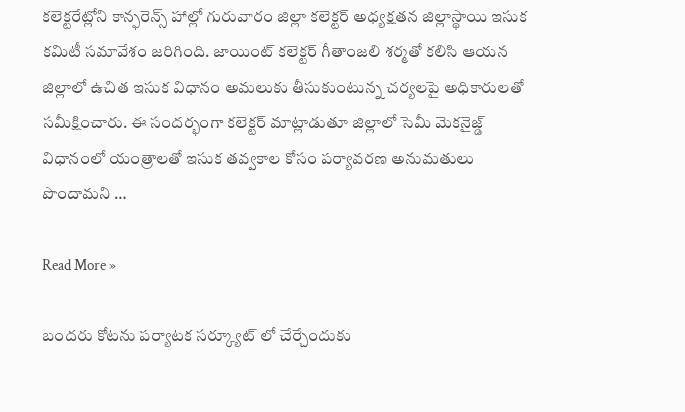కలెక్టరేట్లోని కాన్ఫరెన్స్ హాల్లో గురువారం జిల్లా కలెక్టర్ అధ్యక్షతన జిల్లాస్థాయి ఇసుక కమిటీ సమావేశం జరిగింది. జాయింట్ కలెక్టర్ గీతాంజలి శర్మతో కలిసి ఆయన జిల్లాలో ఉచిత ఇసుక విధానం అమలుకు తీసుకుంటున్న చర్యలపై అధికారులతో సమీక్షించారు. ఈ సందర్భంగా కలెక్టర్ మాట్లాడుతూ జిల్లాలో సెమీ మెకనైజ్డ్ విధానంలో యంత్రాలతో ఇసుక తవ్వకాల కోసం పర్యావరణ అనుమతులు పొందామని …

Read More »

బందరు కోటను పర్యాటక సర్క్యూట్ లో చేర్చేందుకు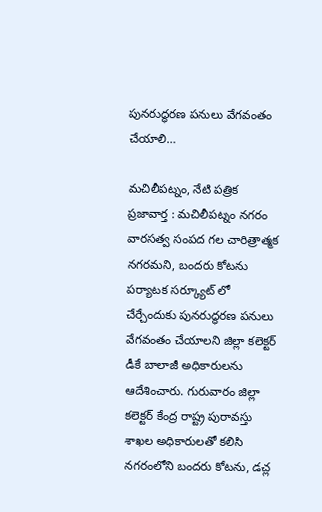పునరుద్ధరణ పనులు వేగవంతం చేయాలి…

మచిలీపట్నం, నేటి పత్రిక ప్రజావార్త : మచిలీపట్నం నగరం వారసత్వ సంపద గల చారిత్రాత్మక నగరమని, బందరు కోటను పర్యాటక సర్క్యూట్ లో చేర్చేందుకు పునరుద్ధరణ పనులు వేగవంతం చేయాలని జిల్లా కలెక్టర్ డీకే బాలాజీ అధికారులను ఆదేశించారు. గురువారం జిల్లా కలెక్టర్ కేంద్ర రాష్ట్ర పురావస్తు శాఖల అధికారులతో కలిసి నగరంలోని బందరు కోటను, డచ్ల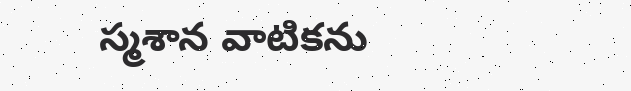స్మశాన వాటికను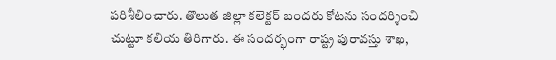పరిశీలించారు. తొలుత జిల్లా కలెక్టర్ బందరు కోటను సందర్శించి చుట్టూ కలియ తిరిగారు. ఈ సందర్భంగా రాష్ట్ర పురావస్తు శాఖ,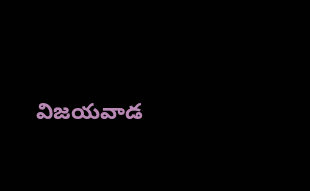విజయవాడ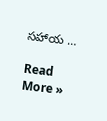సహాయ …

Read More »